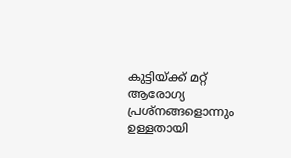കുട്ടിയ്ക്ക് മറ്റ് ആരോഗ്യ പ്രശ്നങ്ങളൊന്നും ഉള്ളതായി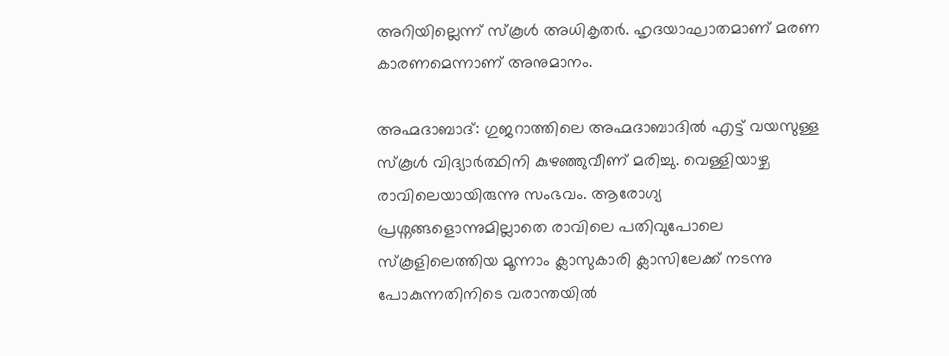അറിയില്ലെന്ന് സ്കൂൾ അധികൃതർ. ഹൃദയാഘാതമാണ് മരണ കാരണമെന്നാണ് അനുമാനം.

അഹ്മദാബാദ്: ഗുജറാത്തിലെ അഹ്മദാബാദിൽ എട്ട് വയസുള്ള സ്കൂൾ വിദ്യാർത്ഥിനി കുഴഞ്ഞുവീണ് മരിച്ചു. വെള്ളിയാഴ്ച രാവിലെയായിരുന്നു സംഭവം. ആരോഗ്യ പ്രശ്നങ്ങളൊന്നുമില്ലാതെ രാവിലെ പതിവുപോലെ സ്കൂളിലെത്തിയ മൂന്നാം ക്ലാസുകാരി ക്ലാസിലേക്ക് നടന്നു പോകുന്നതിനിടെ വരാന്തയിൽ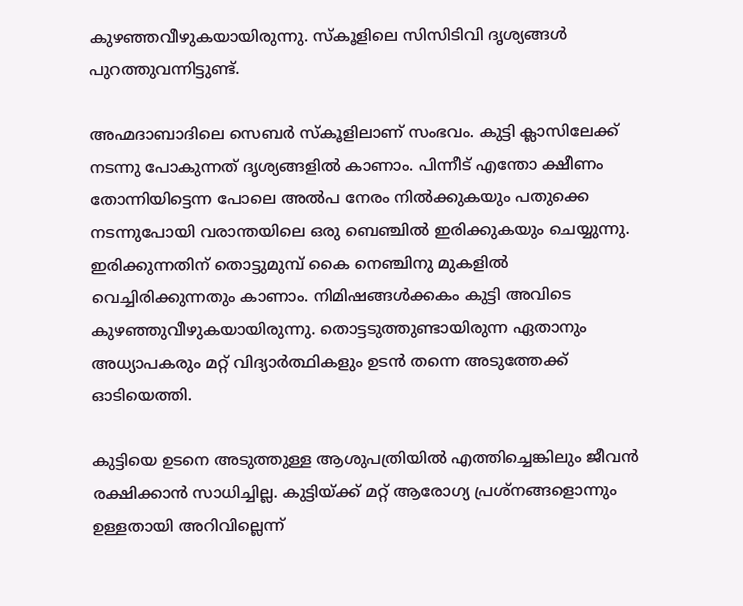കുഴഞ്ഞവീഴുകയായിരുന്നു. സ്കൂളിലെ സിസിടിവി ദൃശ്യങ്ങൾ പുറത്തുവന്നിട്ടുണ്ട്.

അഹ്മദാബാദിലെ സെബർ സ്കൂളിലാണ് സംഭവം. കുട്ടി ക്ലാസിലേക്ക് നടന്നു പോകുന്നത് ദൃശ്യങ്ങളിൽ കാണാം. പിന്നീട് എന്തോ ക്ഷീണം തോന്നിയിട്ടെന്ന പോലെ അൽപ നേരം നിൽക്കുകയും പതുക്കെ നടന്നുപോയി വരാന്തയിലെ ഒരു ബെഞ്ചിൽ ഇരിക്കുകയും ചെയ്യുന്നു. ഇരിക്കുന്നതിന് തൊട്ടുമുമ്പ് കൈ നെഞ്ചിനു മുകളിൽ വെച്ചിരിക്കുന്നതും കാണാം. നിമിഷങ്ങൾക്കകം കുട്ടി അവിടെ കുഴഞ്ഞുവീഴുകയായിരുന്നു. തൊട്ടടുത്തുണ്ടായിരുന്ന ഏതാനും അധ്യാപകരും മറ്റ് വിദ്യാർത്ഥികളും ഉടൻ തന്നെ അടുത്തേക്ക് ഓടിയെത്തി.

കുട്ടിയെ ഉടനെ അടുത്തുള്ള ആശുപത്രിയിൽ എത്തിച്ചെങ്കിലും ജീവൻ രക്ഷിക്കാൻ സാധിച്ചില്ല. കുട്ടിയ്ക്ക് മറ്റ് ആരോഗ്യ പ്രശ്നങ്ങളൊന്നും ഉള്ളതായി അറിവില്ലെന്ന്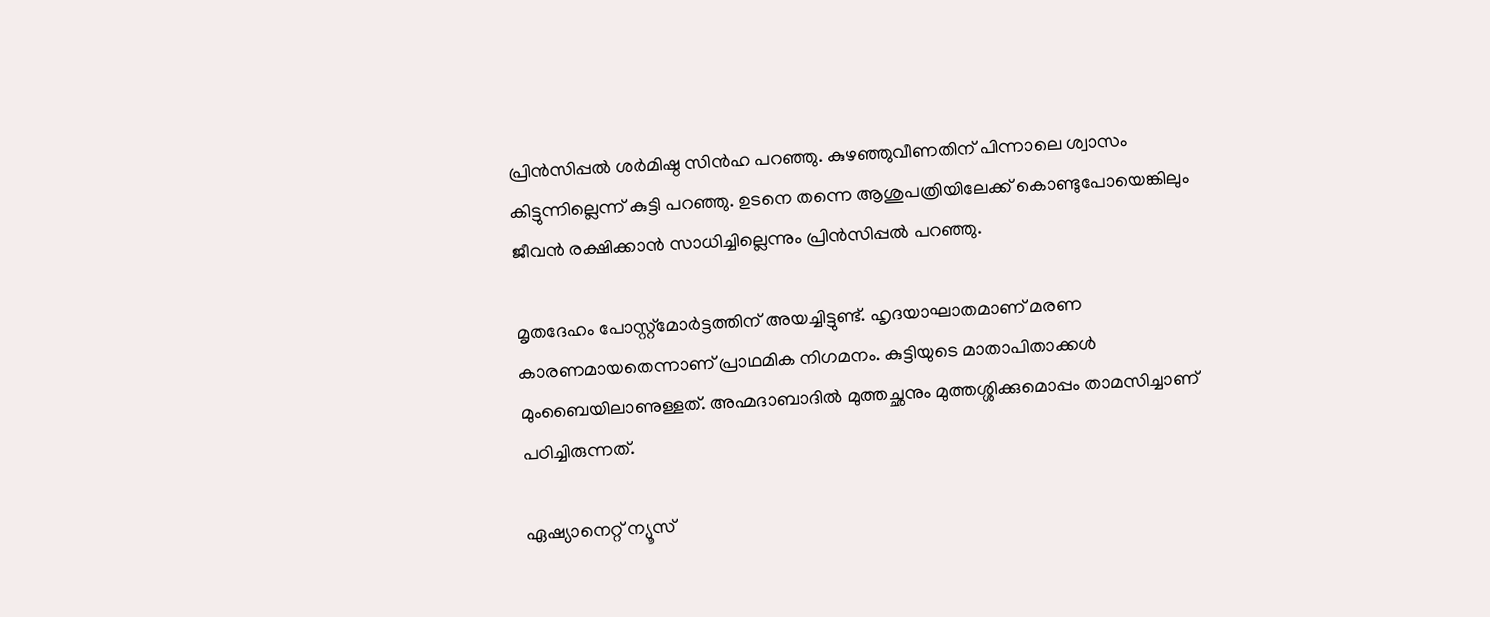പ്രിൻസിപ്പൽ ശർമിഷ്ഠ സിൻഹ പറഞ്ഞു. കുഴഞ്ഞുവീണതിന് പിന്നാലെ ശ്വാസം കിട്ടുന്നില്ലെന്ന് കുട്ടി പറഞ്ഞു. ഉടനെ തന്നെ ആശുപത്രിയിലേക്ക് കൊണ്ടുപോയെങ്കിലും ജീവൻ രക്ഷിക്കാൻ സാധിച്ചില്ലെന്നും പ്രിൻസിപ്പൽ പറ‌ഞ്ഞു.

മൃതദേഹം പോസ്റ്റ്മോർട്ടത്തിന് അയച്ചിട്ടുണ്ട്. ഹൃദയാഘാതമാണ് മരണ കാരണമായതെന്നാണ് പ്രാഥമിക നിഗമനം. കുട്ടിയുടെ മാതാപിതാക്കൾ മുംബൈയിലാണുള്ളത്. അഹ്മദാബാദിൽ മുത്തച്ഛനും മുത്തശ്ശിക്കുമൊപ്പം താമസിച്ചാണ് പഠിച്ചിരുന്നത്.

ഏഷ്യാനെറ്റ് ന്യൂസ്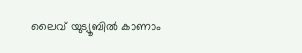ലൈവ് യുട്യൂബിൽ കാണാം